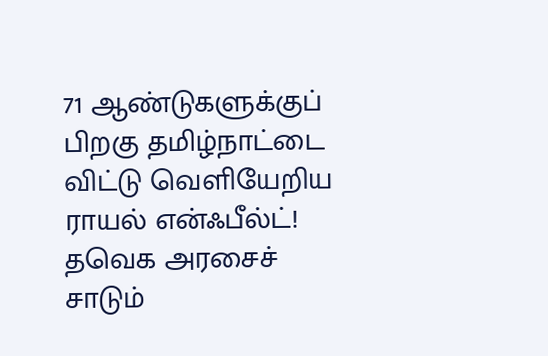71 ஆண்டுகளுக்குப் பிறகு தமிழ்நாட்டை விட்டு வெளியேறிய ராயல் என்ஃபீல்ட்! தவெக அரசைச் சாடும்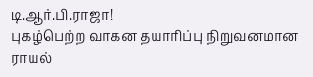டி.ஆர்.பி.ராஜா!
புகழ்பெற்ற வாகன தயாரிப்பு நிறுவனமான ராயல்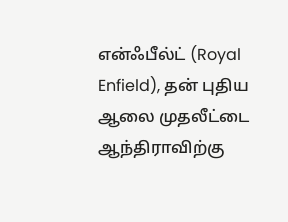என்ஃபீல்ட் (Royal Enfield), தன் புதிய ஆலை முதலீட்டை ஆந்திராவிற்கு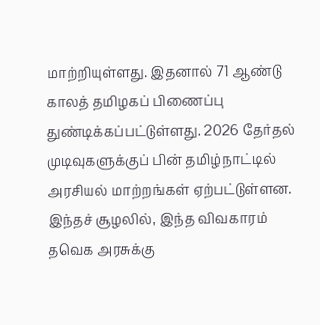மாற்றியுள்ளது. இதனால் 71 ஆண்டு காலத் தமிழகப் பிணைப்பு துண்டிக்கப்பட்டுள்ளது. 2026 தேர்தல் முடிவுகளுக்குப் பின் தமிழ்நாட்டில் அரசியல் மாற்றங்கள் ஏற்பட்டுள்ளன. இந்தச் சூழலில், இந்த விவகாரம் தவெக அரசுக்கு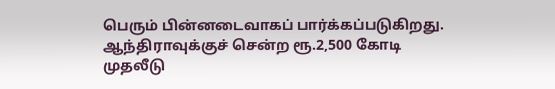பெரும் பின்னடைவாகப் பார்க்கப்படுகிறது. ஆந்திராவுக்குச் சென்ற ரூ.2,500 கோடி முதலீடு